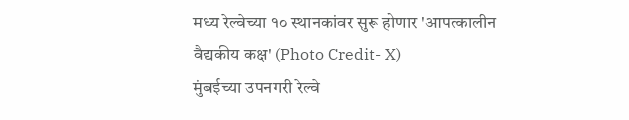मध्य रेल्वेच्या १० स्थानकांवर सुरू होणार 'आपत्कालीन वैद्यकीय कक्ष' (Photo Credit- X)
मुंबईच्या उपनगरी रेल्वे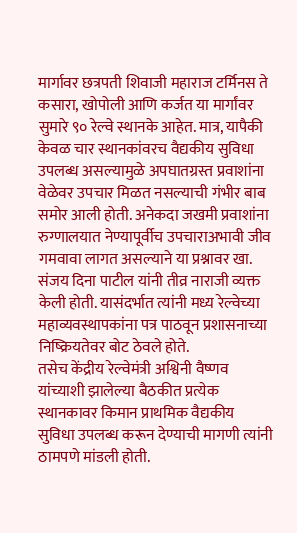मार्गावर छत्रपती शिवाजी महाराज टर्मिनस ते कसारा, खोपोली आणि कर्जत या मार्गांवर सुमारे ९० रेल्वे स्थानके आहेत. मात्र, यापैकी केवळ चार स्थानकांवरच वैद्यकीय सुविधा उपलब्ध असल्यामुळे अपघातग्रस्त प्रवाशांना वेळेवर उपचार मिळत नसल्याची गंभीर बाब समोर आली होती. अनेकदा जखमी प्रवाशांना रुग्णालयात नेण्यापूर्वीच उपचाराअभावी जीव गमवावा लागत असल्याने या प्रश्नावर खा. संजय दिना पाटील यांनी तीव्र नाराजी व्यक्त केली होती. यासंदर्भात त्यांनी मध्य रेल्वेच्या महाव्यवस्थापकांना पत्र पाठवून प्रशासनाच्या निष्क्रियतेवर बोट ठेवले होते.
तसेच केंद्रीय रेल्वेमंत्री अश्विनी वैष्णव यांच्याशी झालेल्या बैठकीत प्रत्येक स्थानकावर किमान प्राथमिक वैद्यकीय सुविधा उपलब्ध करून देण्याची मागणी त्यांनी ठामपणे मांडली होती.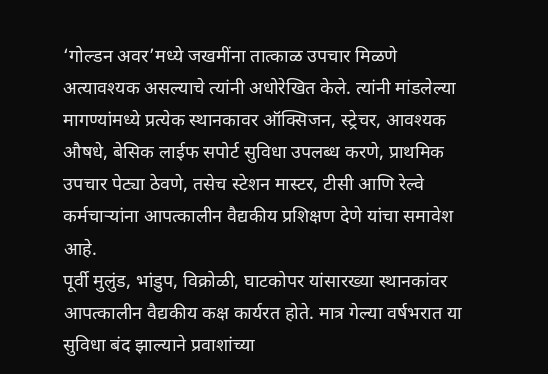‘गोल्डन अवर’मध्ये जखमींना तात्काळ उपचार मिळणे अत्यावश्यक असल्याचे त्यांनी अधोरेखित केले. त्यांनी मांडलेल्या मागण्यांमध्ये प्रत्येक स्थानकावर ऑक्सिजन, स्ट्रेचर, आवश्यक औषधे, बेसिक लाईफ सपोर्ट सुविधा उपलब्ध करणे, प्राथमिक उपचार पेट्या ठेवणे, तसेच स्टेशन मास्टर, टीसी आणि रेल्वे कर्मचाऱ्यांना आपत्कालीन वैद्यकीय प्रशिक्षण देणे यांचा समावेश आहे.
पूर्वी मुलुंड, भांडुप, विक्रोळी, घाटकोपर यांसारख्या स्थानकांवर आपत्कालीन वैद्यकीय कक्ष कार्यरत होते. मात्र गेल्या वर्षभरात या सुविधा बंद झाल्याने प्रवाशांच्या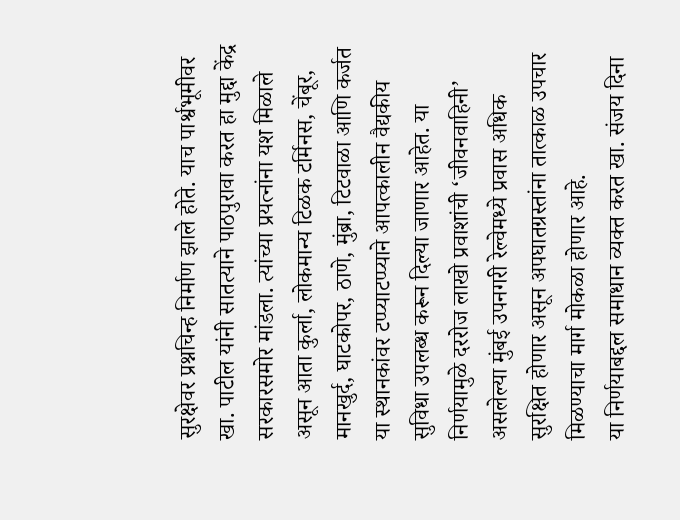सुरक्षेवर प्रश्नचिन्ह निर्माण झाले होते. याच पार्श्वभूमीवर खा. पाटील यांनी सातत्याने पाठपुरावा करत हा मुद्दा केंद्र सरकारसमोर मांडला. त्यांच्या प्रयत्नांना यश मिळाले असून आता कुर्ला, लोकमान्य टिळक टर्मिनस, चेंबूर, मानखुर्द, घाटकोपर, ठाणे, मुंब्रा, टिटवाळा आणि कर्जत या स्थानकांवर टप्प्याटप्प्याने आपत्कालीन वैद्यकीय सुविधा उपलब्ध करून दिल्या जाणार आहेत. या निर्णयामुळे दररोज लाखो प्रवाशांची ‘जीवनवाहिनी’ असलेल्या मुंबई उपनगरी रेल्वेमध्ये प्रवास अधिक सुरक्षित होणार असून अपघातग्रस्तांना तात्काळ उपचार मिळण्याचा मार्ग मोकळा होणार आहे.
या निर्णयाबद्दल समाधान व्यक्त करत खा. संजय दिना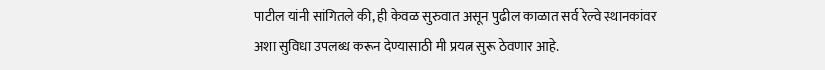पाटील यांनी सांगितले की, ही केवळ सुरुवात असून पुढील काळात सर्व रेल्वे स्थानकांवर अशा सुविधा उपलब्ध करून देण्यासाठी मी प्रयत्न सुरू ठेवणार आहे.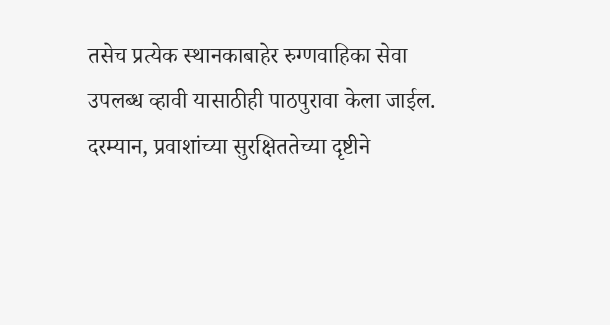तसेच प्रत्येक स्थानकाबाहेर रुग्णवाहिका सेवा उपलब्ध व्हावी यासाठीही पाठपुरावा केला जाईल. दरम्यान, प्रवाशांच्या सुरक्षिततेच्या दृष्टीने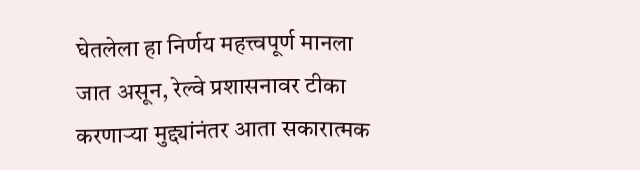घेतलेला हा निर्णय महत्त्वपूर्ण मानला जात असून, रेल्वे प्रशासनावर टीका करणाऱ्या मुद्द्यांनंतर आता सकारात्मक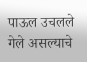पाऊल उचलले गेले असल्याचे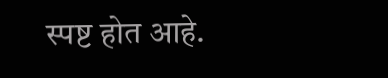स्पष्ट होत आहे.